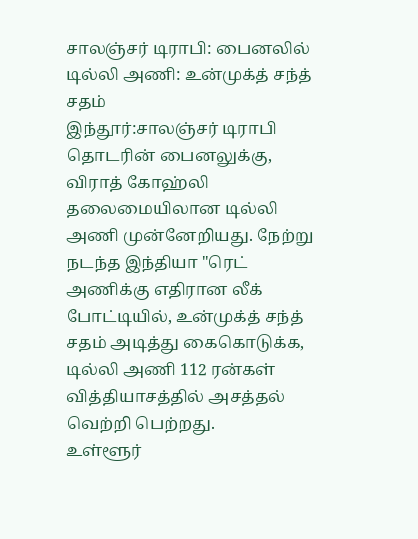சாலஞ்சர் டிராபி: பைனலில் டில்லி அணி: உன்முக்த் சந்த் சதம்
இந்தூர்:சாலஞ்சர் டிராபி தொடரின் பைனலுக்கு, விராத் கோஹ்லி தலைமையிலான டில்லி அணி முன்னேறியது. நேற்று நடந்த இந்தியா "ரெட் அணிக்கு எதிரான லீக் போட்டியில், உன்முக்த் சந்த் சதம் அடித்து கைகொடுக்க, டில்லி அணி 112 ரன்கள் வித்தியாசத்தில் அசத்தல் வெற்றி பெற்றது.
உள்ளூர்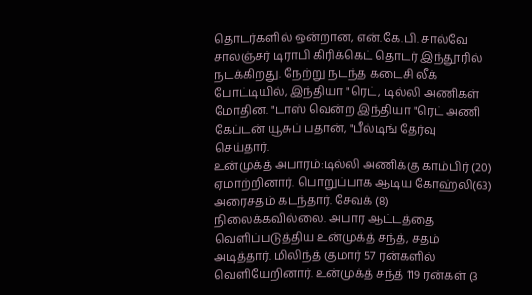தொடர்களில் ஒன்றான, என்.கே.பி. சால்வே சாலஞ்சர் டிராபி கிரிக்கெட் தொடர் இந்தூரில் நடக்கிறது. நேற்று நடந்த கடைசி லீக் போட்டியில், இந்தியா "ரெட், டில்லி அணிகள் மோதின. "டாஸ் வென்ற இந்தியா "ரெட் அணி கேப்டன் யூசுப் பதான், "பீல்டிங் தேர்வு செய்தார்.
உன்முக்த் அபாரம்:டில்லி அணிக்கு காம்பிர் (20) ஏமாற்றினார். பொறுப்பாக ஆடிய கோஹ்லி(63) அரைசதம் கடந்தார். சேவக் (8) நிலைக்கவில்லை. அபார ஆட்டத்தை வெளிப்படுத்திய உன்முக்த் சந்த், சதம் அடித்தார். மிலிந்த் குமார் 57 ரன்களில் வெளியேறினார். உன்முக்த் சந்த் 119 ரன்கள் (3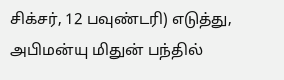சிக்சர், 12 பவுண்டரி) எடுத்து, அபிமன்யு மிதுன் பந்தில்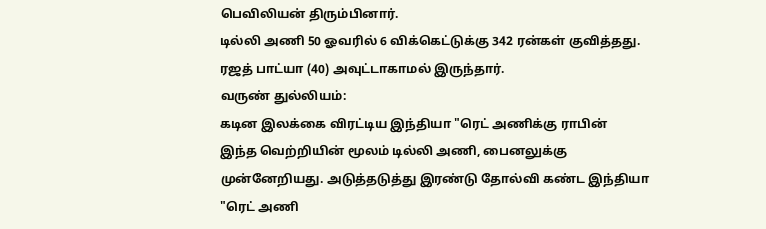பெவிலியன் திரும்பினார்.
டில்லி அணி 50 ஓவரில் 6 விக்கெட்டுக்கு 342 ரன்கள் குவித்தது. ரஜத் பாட்யா (40) அவுட்டாகாமல் இருந்தார்.
வருண் துல்லியம்:
கடின இலக்கை விரட்டிய இந்தியா "ரெட் அணிக்கு ராபின்
இந்த வெற்றியின் மூலம் டில்லி அணி, பைனலுக்கு முன்னேறியது. அடுத்தடுத்து இரண்டு தோல்வி கண்ட இந்தியா "ரெட் அணி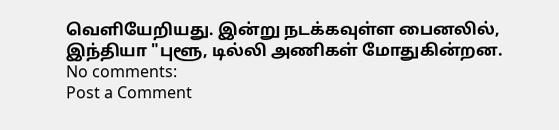வெளியேறியது. இன்று நடக்கவுள்ள பைனலில், இந்தியா "புளூ, டில்லி அணிகள் மோதுகின்றன.
No comments:
Post a Comment